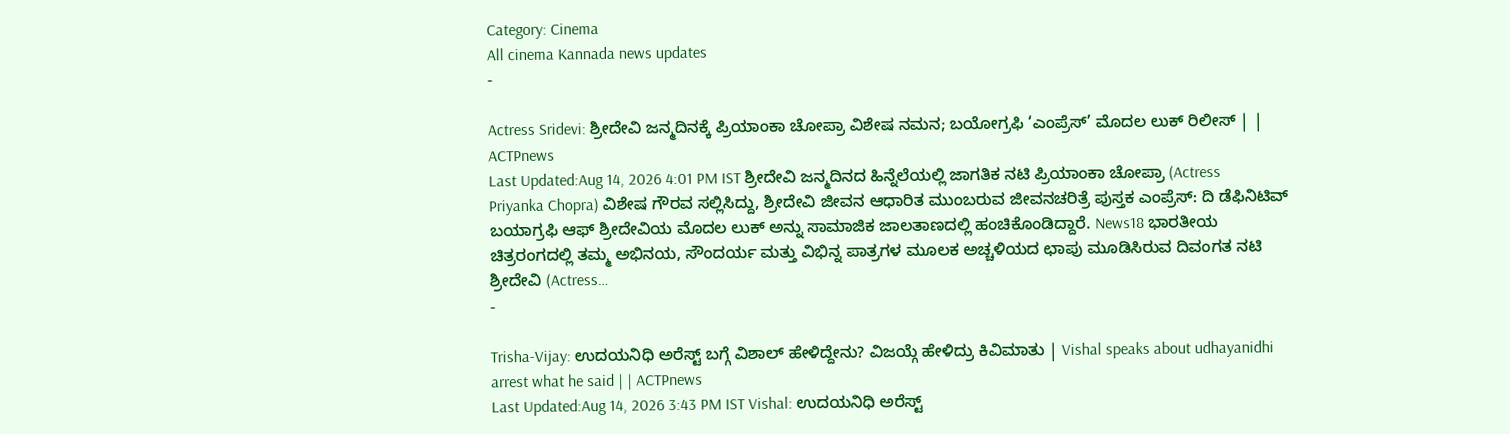Category: Cinema
All cinema Kannada news updates
-

Actress Sridevi: ಶ್ರೀದೇವಿ ಜನ್ಮದಿನಕ್ಕೆ ಪ್ರಿಯಾಂಕಾ ಚೋಪ್ರಾ ವಿಶೇಷ ನಮನ; ಬಯೋಗ್ರಫಿ ‘ಎಂಪ್ರೆಸ್’ ಮೊದಲ ಲುಕ್ ರಿಲೀಸ್ | | ACTPnews
Last Updated:Aug 14, 2026 4:01 PM IST ಶ್ರೀದೇವಿ ಜನ್ಮದಿನದ ಹಿನ್ನೆಲೆಯಲ್ಲಿ ಜಾಗತಿಕ ನಟಿ ಪ್ರಿಯಾಂಕಾ ಚೋಪ್ರಾ (Actress Priyanka Chopra) ವಿಶೇಷ ಗೌರವ ಸಲ್ಲಿಸಿದ್ದು, ಶ್ರೀದೇವಿ ಜೀವನ ಆಧಾರಿತ ಮುಂಬರುವ ಜೀವನಚರಿತ್ರೆ ಪುಸ್ತಕ ಎಂಪ್ರೆಸ್: ದಿ ಡೆಫಿನಿಟಿವ್ ಬಯಾಗ್ರಫಿ ಆಫ್ ಶ್ರೀದೇವಿಯ ಮೊದಲ ಲುಕ್ ಅನ್ನು ಸಾಮಾಜಿಕ ಜಾಲತಾಣದಲ್ಲಿ ಹಂಚಿಕೊಂಡಿದ್ದಾರೆ. News18 ಭಾರತೀಯ ಚಿತ್ರರಂಗದಲ್ಲಿ ತಮ್ಮ ಅಭಿನಯ, ಸೌಂದರ್ಯ ಮತ್ತು ವಿಭಿನ್ನ ಪಾತ್ರಗಳ ಮೂಲಕ ಅಚ್ಚಳಿಯದ ಛಾಪು ಮೂಡಿಸಿರುವ ದಿವಂಗತ ನಟಿ ಶ್ರೀದೇವಿ (Actress…
-

Trisha-Vijay: ಉದಯನಿಧಿ ಅರೆಸ್ಟ್ ಬಗ್ಗೆ ವಿಶಾಲ್ ಹೇಳಿದ್ದೇನು? ವಿಜಯ್ಗೆ ಹೇಳಿದ್ರು ಕಿವಿಮಾತು | Vishal speaks about udhayanidhi arrest what he said | | ACTPnews
Last Updated:Aug 14, 2026 3:43 PM IST Vishal: ಉದಯನಿಧಿ ಅರೆಸ್ಟ್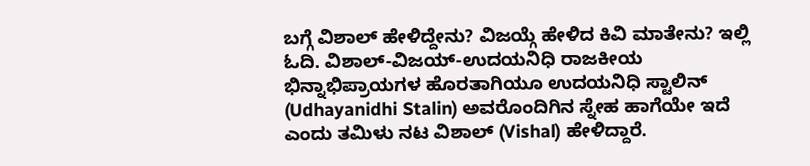ಬಗ್ಗೆ ವಿಶಾಲ್ ಹೇಳಿದ್ದೇನು? ವಿಜಯ್ಗೆ ಹೇಳಿದ ಕಿವಿ ಮಾತೇನು? ಇಲ್ಲಿ ಓದಿ. ವಿಶಾಲ್-ವಿಜಯ್-ಉದಯನಿಧಿ ರಾಜಕೀಯ ಭಿನ್ನಾಭಿಪ್ರಾಯಗಳ ಹೊರತಾಗಿಯೂ ಉದಯನಿಧಿ ಸ್ಟಾಲಿನ್ (Udhayanidhi Stalin) ಅವರೊಂದಿಗಿನ ಸ್ನೇಹ ಹಾಗೆಯೇ ಇದೆ ಎಂದು ತಮಿಳು ನಟ ವಿಶಾಲ್ (Vishal) ಹೇಳಿದ್ದಾರೆ.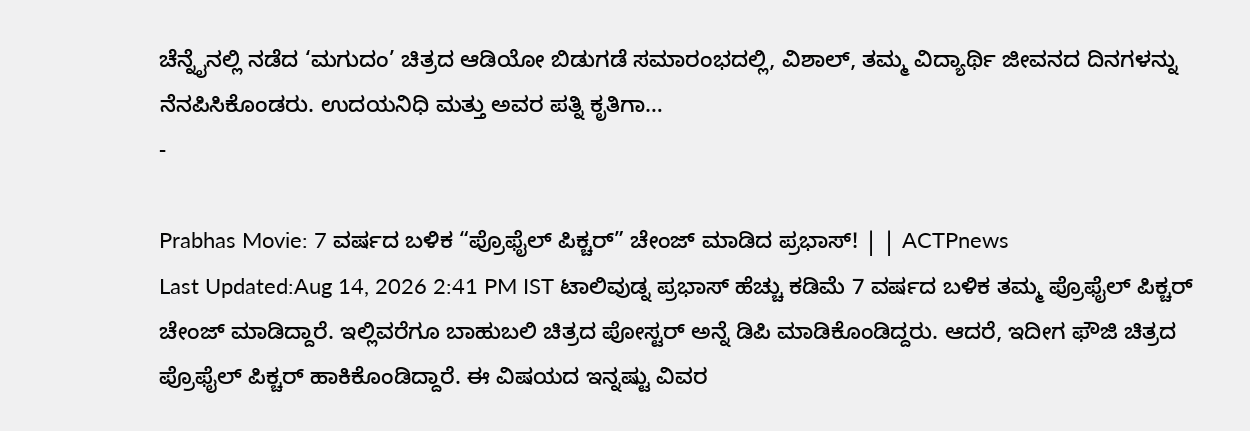ಚೆನ್ನೈನಲ್ಲಿ ನಡೆದ ‘ಮಗುದಂ’ ಚಿತ್ರದ ಆಡಿಯೋ ಬಿಡುಗಡೆ ಸಮಾರಂಭದಲ್ಲಿ, ವಿಶಾಲ್, ತಮ್ಮ ವಿದ್ಯಾರ್ಥಿ ಜೀವನದ ದಿನಗಳನ್ನು ನೆನಪಿಸಿಕೊಂಡರು. ಉದಯನಿಧಿ ಮತ್ತು ಅವರ ಪತ್ನಿ ಕೃತಿಗಾ…
-

Prabhas Movie: 7 ವರ್ಷದ ಬಳಿಕ “ಪ್ರೊಫೈಲ್ ಪಿಕ್ಚರ್” ಚೇಂಜ್ ಮಾಡಿದ ಪ್ರಭಾಸ್! | | ACTPnews
Last Updated:Aug 14, 2026 2:41 PM IST ಟಾಲಿವುಡ್ನ ಪ್ರಭಾಸ್ ಹೆಚ್ಚು ಕಡಿಮೆ 7 ವರ್ಷದ ಬಳಿಕ ತಮ್ಮ ಪ್ರೊಫೈಲ್ ಪಿಕ್ಚರ್ ಚೇಂಜ್ ಮಾಡಿದ್ದಾರೆ. ಇಲ್ಲಿವರೆಗೂ ಬಾಹುಬಲಿ ಚಿತ್ರದ ಪೋಸ್ಟರ್ ಅನ್ನೆ ಡಿಪಿ ಮಾಡಿಕೊಂಡಿದ್ದರು. ಆದರೆ, ಇದೀಗ ಫೌಜಿ ಚಿತ್ರದ ಪ್ರೊಫೈಲ್ ಪಿಕ್ಚರ್ ಹಾಕಿಕೊಂಡಿದ್ದಾರೆ. ಈ ವಿಷಯದ ಇನ್ನಷ್ಟು ವಿವರ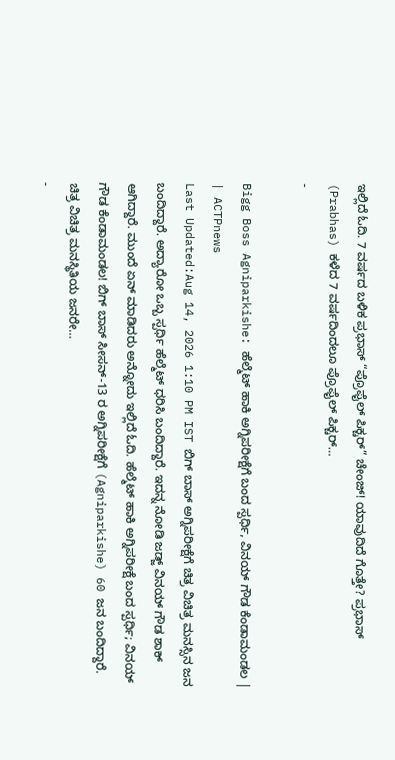ಇಲ್ಲಿದೆ ಓದಿ. 7 ವರ್ಷದ ಬಳಿಕ ಪ್ರಭಾಸ್ “ಪ್ರೊಫೈಲ್ ಪಿಕ್ಚರ್” ಚೇಂಜ್! ಯಾವುದಿದೆ ಗೊತ್ತೇ? ಪ್ರಭಾಸ್ (Prabhas) ಕಳೆದ 7 ವರ್ಷದಿಂದಲೂ ಪ್ರೊಫೈಲ್ ಪಿಕ್ಚರ್…
-

Bigg Boss Agniparkishe: ಹೆಲ್ಮೆಟ್ ಹಾಕಿ ಅಗ್ನಿಪರೀಕ್ಷೆಗೆ ಬಂದ ಸ್ಪರ್ಧಿ, ವಿನಯ್ ಗೌಡ ಕೆಂಡಾಮಂಡಲ | | ACTPnews
Last Updated:Aug 14, 2026 1:10 PM IST ಬಿಗ್ ಬಾಸ್ ಅಗ್ನಿಪರೀಕ್ಷೆಗೆ ಚಿತ್ರ ವಿಚಿತ್ರ ಮನಸ್ಸಿನ ಜನ ಬಂದಿದ್ದಾರೆ. ಅದ್ಯಾರೋ ಒಬ್ಬ ಸ್ಪರ್ಧಿ ಹೆಲ್ಮೆಟ್ ಧರಿಸಿ ಬಂದಿದ್ದಾರೆ. ಇದನ್ನ ನೋಡಿ ಜಡ್ಜ್ ವಿನಯ್ ಗೌಡ ಶಾಕ್ ಆಗಿದ್ದಾರೆ. ಮುಂದೆ ಏನ್ ಮಾಡಿದರು ಅನ್ನೋದು ಇಲ್ಲಿದೆ ಓದಿ. ಹೆಲ್ಮೆಟ್ ಹಾಕಿ ಅಗ್ನಿಪರೀಕ್ಷೆ ಬಂದ ಸ್ಪರ್ಧಿ; ವಿನಯ್ ಗೌಡ ಕೆಂಡಾಮಂಡಲ! ಬಿಗ್ ಬಾಸ್ ಸೀಸನ್-13 ರ ಅಗ್ನಿಪರೀಕ್ಷೆಗೆ (Agniparkishe) 60 ಜನ ಬಂದಿದ್ದಾರೆ. ಚಿತ್ರ ವಿಚಿತ್ರ ಮನಸ್ಥಿತಿಯ ಜನರೇ…
-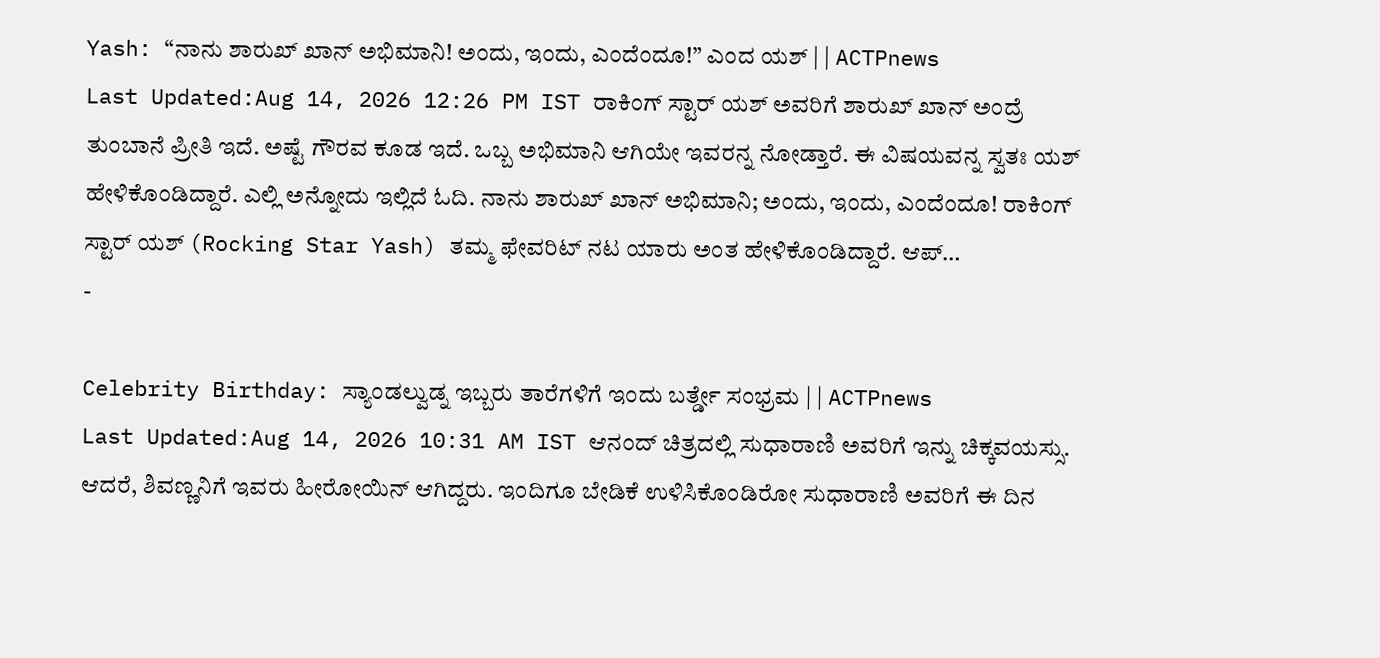Yash: “ನಾನು ಶಾರುಖ್ ಖಾನ್ ಅಭಿಮಾನಿ! ಅಂದು, ಇಂದು, ಎಂದೆಂದೂ!” ಎಂದ ಯಶ್ | | ACTPnews
Last Updated:Aug 14, 2026 12:26 PM IST ರಾಕಿಂಗ್ ಸ್ಟಾರ್ ಯಶ್ ಅವರಿಗೆ ಶಾರುಖ್ ಖಾನ್ ಅಂದ್ರೆ ತುಂಬಾನೆ ಪ್ರೀತಿ ಇದೆ. ಅಷ್ಟೆ ಗೌರವ ಕೂಡ ಇದೆ. ಒಬ್ಬ ಅಭಿಮಾನಿ ಆಗಿಯೇ ಇವರನ್ನ ನೋಡ್ತಾರೆ. ಈ ವಿಷಯವನ್ನ ಸ್ವತಃ ಯಶ್ ಹೇಳಿಕೊಂಡಿದ್ದಾರೆ. ಎಲ್ಲಿ ಅನ್ನೋದು ಇಲ್ಲಿದೆ ಓದಿ. ನಾನು ಶಾರುಖ್ ಖಾನ್ ಅಭಿಮಾನಿ; ಅಂದು, ಇಂದು, ಎಂದೆಂದೂ! ರಾಕಿಂಗ್ ಸ್ಟಾರ್ ಯಶ್ (Rocking Star Yash) ತಮ್ಮ ಫೇವರಿಟ್ ನಟ ಯಾರು ಅಂತ ಹೇಳಿಕೊಂಡಿದ್ದಾರೆ. ಆಪ್…
-

Celebrity Birthday: ಸ್ಯಾಂಡಲ್ವುಡ್ನ ಇಬ್ಬರು ತಾರೆಗಳಿಗೆ ಇಂದು ಬರ್ತ್ಡೇ ಸಂಭ್ರಮ | | ACTPnews
Last Updated:Aug 14, 2026 10:31 AM IST ಆನಂದ್ ಚಿತ್ರದಲ್ಲಿ ಸುಧಾರಾಣಿ ಅವರಿಗೆ ಇನ್ನು ಚಿಕ್ಕವಯಸ್ಸು. ಆದರೆ, ಶಿವಣ್ಣನಿಗೆ ಇವರು ಹೀರೋಯಿನ್ ಆಗಿದ್ದರು. ಇಂದಿಗೂ ಬೇಡಿಕೆ ಉಳಿಸಿಕೊಂಡಿರೋ ಸುಧಾರಾಣಿ ಅವರಿಗೆ ಈ ದಿನ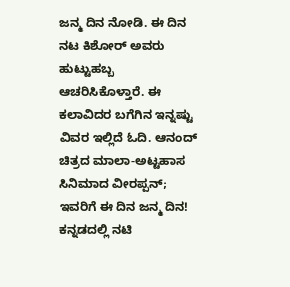ಜನ್ಮ ದಿನ ನೋಡಿ. ಈ ದಿನ ನಟ ಕಿಶೋರ್ ಅವರು ಹುಟ್ಟುಹಬ್ಬ ಆಚರಿಸಿಕೊಳ್ತಾರೆ. ಈ ಕಲಾವಿದರ ಬಗೆಗಿನ ಇನ್ನಷ್ಟು ವಿವರ ಇಲ್ಲಿದೆ ಓದಿ. ಆನಂದ್ ಚಿತ್ರದ ಮಾಲಾ-ಅಟ್ಟಹಾಸ ಸಿನಿಮಾದ ವೀರಪ್ಪನ್; ಇವರಿಗೆ ಈ ದಿನ ಜನ್ಮ ದಿನ! ಕನ್ನಡದಲ್ಲಿ ನಟಿ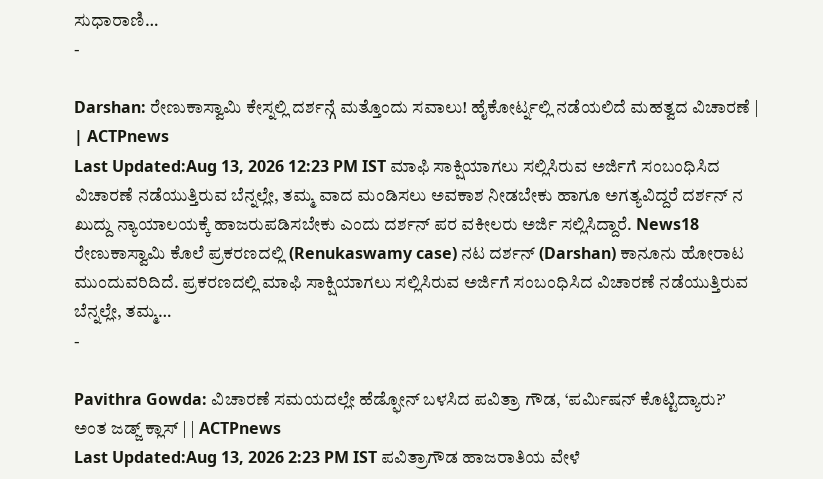ಸುಧಾರಾಣಿ…
-

Darshan: ರೇಣುಕಾಸ್ವಾಮಿ ಕೇಸ್ನಲ್ಲಿ ದರ್ಶನ್ಗೆ ಮತ್ತೊಂದು ಸವಾಲು! ಹೈಕೋರ್ಟ್ನಲ್ಲಿ ನಡೆಯಲಿದೆ ಮಹತ್ವದ ವಿಚಾರಣೆ | | ACTPnews
Last Updated:Aug 13, 2026 12:23 PM IST ಮಾಫಿ ಸಾಕ್ಷಿಯಾಗಲು ಸಲ್ಲಿಸಿರುವ ಅರ್ಜಿಗೆ ಸಂಬಂಧಿಸಿದ ವಿಚಾರಣೆ ನಡೆಯುತ್ತಿರುವ ಬೆನ್ನಲ್ಲೇ, ತಮ್ಮ ವಾದ ಮಂಡಿಸಲು ಅವಕಾಶ ನೀಡಬೇಕು ಹಾಗೂ ಅಗತ್ಯವಿದ್ದರೆ ದರ್ಶನ್ ನ ಖುದ್ದು ನ್ಯಾಯಾಲಯಕ್ಕೆ ಹಾಜರುಪಡಿಸಬೇಕು ಎಂದು ದರ್ಶನ್ ಪರ ವಕೀಲರು ಅರ್ಜಿ ಸಲ್ಲಿಸಿದ್ದಾರೆ. News18 ರೇಣುಕಾಸ್ವಾಮಿ ಕೊಲೆ ಪ್ರಕರಣದಲ್ಲಿ (Renukaswamy case) ನಟ ದರ್ಶನ್ (Darshan) ಕಾನೂನು ಹೋರಾಟ ಮುಂದುವರಿದಿದೆ. ಪ್ರಕರಣದಲ್ಲಿ ಮಾಫಿ ಸಾಕ್ಷಿಯಾಗಲು ಸಲ್ಲಿಸಿರುವ ಅರ್ಜಿಗೆ ಸಂಬಂಧಿಸಿದ ವಿಚಾರಣೆ ನಡೆಯುತ್ತಿರುವ ಬೆನ್ನಲ್ಲೇ, ತಮ್ಮ…
-

Pavithra Gowda: ವಿಚಾರಣೆ ಸಮಯದಲ್ಲೇ ಹೆಡ್ಫೋನ್ ಬಳಸಿದ ಪವಿತ್ರಾ ಗೌಡ, ‘ಪರ್ಮಿಷನ್ ಕೊಟ್ಟಿದ್ಯಾರು?’ ಅಂತ ಜಡ್ಜ್ ಕ್ಲಾಸ್ | | ACTPnews
Last Updated:Aug 13, 2026 2:23 PM IST ಪವಿತ್ರಾಗೌಡ ಹಾಜರಾತಿಯ ವೇಳೆ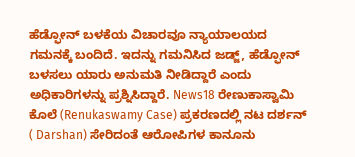ಹೆಡ್ಫೋನ್ ಬಳಕೆಯ ವಿಚಾರವೂ ನ್ಯಾಯಾಲಯದ ಗಮನಕ್ಕೆ ಬಂದಿದೆ. ಇದನ್ನು ಗಮನಿಸಿದ ಜಡ್ಜ್, ಹೆಡ್ಫೋನ್ ಬಳಸಲು ಯಾರು ಅನುಮತಿ ನೀಡಿದ್ದಾರೆ ಎಂದು ಅಧಿಕಾರಿಗಳನ್ನು ಪ್ರಶ್ನಿಸಿದ್ದಾರೆ. News18 ರೇಣುಕಾಸ್ವಾಮಿ ಕೊಲೆ (Renukaswamy Case) ಪ್ರಕರಣದಲ್ಲಿ ನಟ ದರ್ಶನ್ ( Darshan) ಸೇರಿದಂತೆ ಆರೋಪಿಗಳ ಕಾನೂನು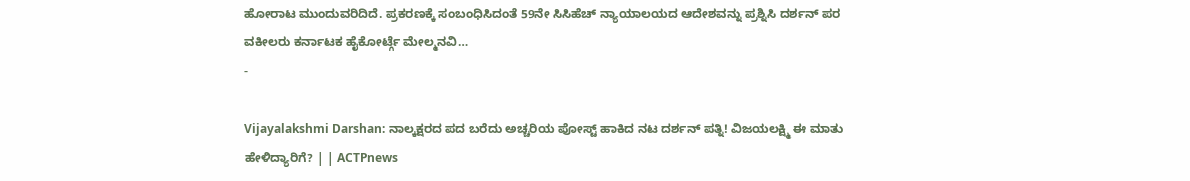ಹೋರಾಟ ಮುಂದುವರಿದಿದೆ. ಪ್ರಕರಣಕ್ಕೆ ಸಂಬಂಧಿಸಿದಂತೆ 59ನೇ ಸಿಸಿಹೆಚ್ ನ್ಯಾಯಾಲಯದ ಆದೇಶವನ್ನು ಪ್ರಶ್ನಿಸಿ ದರ್ಶನ್ ಪರ ವಕೀಲರು ಕರ್ನಾಟಕ ಹೈಕೋರ್ಟ್ಗೆ ಮೇಲ್ಮನವಿ…
-

Vijayalakshmi Darshan: ನಾಲ್ಕಕ್ಷರದ ಪದ ಬರೆದು ಅಚ್ಚರಿಯ ಪೋಸ್ಟ್ ಹಾಕಿದ ನಟ ದರ್ಶನ್ ಪತ್ನಿ! ವಿಜಯಲಕ್ಷ್ಮಿ ಈ ಮಾತು ಹೇಳಿದ್ಯಾರಿಗೆ? | | ACTPnews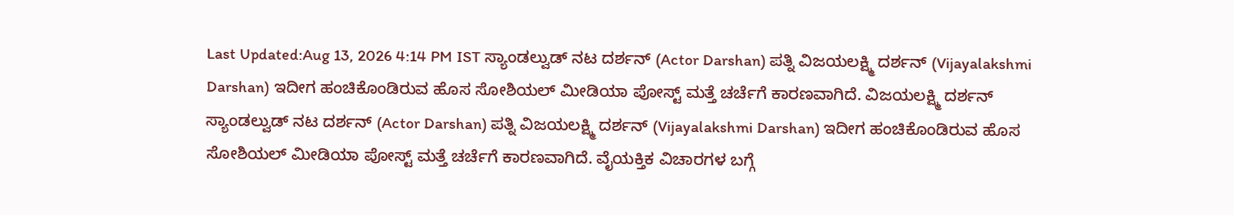Last Updated:Aug 13, 2026 4:14 PM IST ಸ್ಯಾಂಡಲ್ವುಡ್ ನಟ ದರ್ಶನ್ (Actor Darshan) ಪತ್ನಿ ವಿಜಯಲಕ್ಷ್ಮಿ ದರ್ಶನ್ (Vijayalakshmi Darshan) ಇದೀಗ ಹಂಚಿಕೊಂಡಿರುವ ಹೊಸ ಸೋಶಿಯಲ್ ಮೀಡಿಯಾ ಪೋಸ್ಟ್ ಮತ್ತೆ ಚರ್ಚೆಗೆ ಕಾರಣವಾಗಿದೆ. ವಿಜಯಲಕ್ಷ್ಮಿ ದರ್ಶನ್ ಸ್ಯಾಂಡಲ್ವುಡ್ ನಟ ದರ್ಶನ್ (Actor Darshan) ಪತ್ನಿ ವಿಜಯಲಕ್ಷ್ಮಿ ದರ್ಶನ್ (Vijayalakshmi Darshan) ಇದೀಗ ಹಂಚಿಕೊಂಡಿರುವ ಹೊಸ ಸೋಶಿಯಲ್ ಮೀಡಿಯಾ ಪೋಸ್ಟ್ ಮತ್ತೆ ಚರ್ಚೆಗೆ ಕಾರಣವಾಗಿದೆ. ವೈಯಕ್ತಿಕ ವಿಚಾರಗಳ ಬಗ್ಗೆ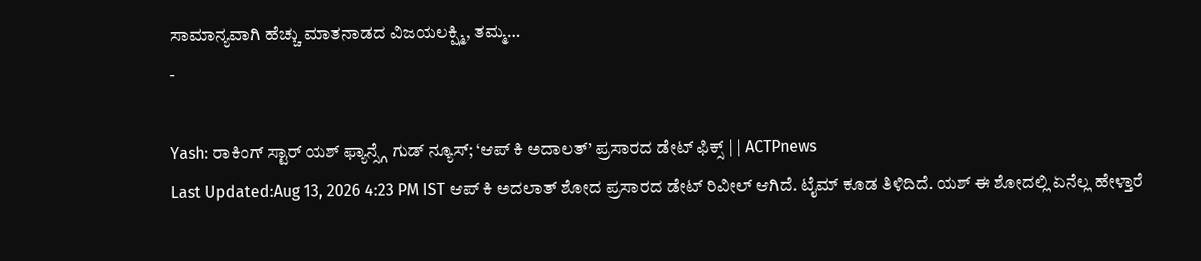ಸಾಮಾನ್ಯವಾಗಿ ಹೆಚ್ಚು ಮಾತನಾಡದ ವಿಜಯಲಕ್ಷ್ಮಿ, ತಮ್ಮ…
-

Yash: ರಾಕಿಂಗ್ ಸ್ಟಾರ್ ಯಶ್ ಫ್ಯಾನ್ಸ್ಗೆ ಗುಡ್ ನ್ಯೂಸ್; ‘ಆಪ್ ಕಿ ಅದಾಲತ್’ ಪ್ರಸಾರದ ಡೇಟ್ ಫಿಕ್ಸ್ | | ACTPnews
Last Updated:Aug 13, 2026 4:23 PM IST ಆಪ್ ಕಿ ಅದಲಾತ್ ಶೋದ ಪ್ರಸಾರದ ಡೇಟ್ ರಿವೀಲ್ ಆಗಿದೆ. ಟೈಮ್ ಕೂಡ ತಿಳಿದಿದೆ. ಯಶ್ ಈ ಶೋದಲ್ಲಿ ಏನೆಲ್ಲ ಹೇಳ್ತಾರೆ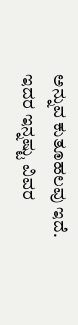ಅನ್ನುವ ಕುತೂಹಲವು ಇದೆ. ಇದರ ಇನ್ನಷ್ಟು ವಿವರ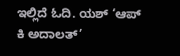ಇಲ್ಲಿದೆ ಓದಿ. ಯಶ್ ‘ಆಪ್ ಕಿ ಅದಾಲತ್’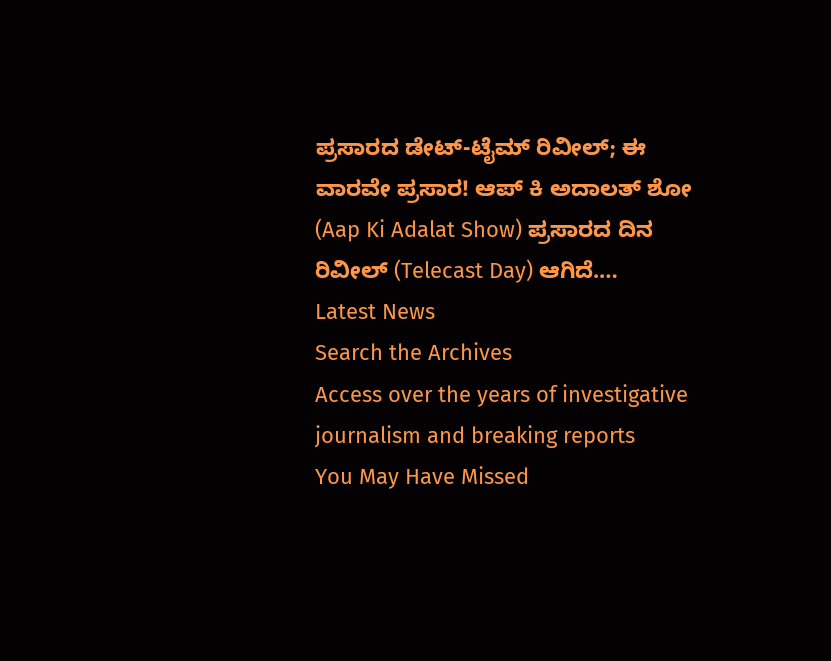ಪ್ರಸಾರದ ಡೇಟ್-ಟೈಮ್ ರಿವೀಲ್; ಈ ವಾರವೇ ಪ್ರಸಾರ! ಆಪ್ ಕಿ ಅದಾಲತ್ ಶೋ (Aap Ki Adalat Show) ಪ್ರಸಾರದ ದಿನ ರಿವೀಲ್ (Telecast Day) ಆಗಿದೆ.…
Latest News
Search the Archives
Access over the years of investigative journalism and breaking reports
You May Have Missed